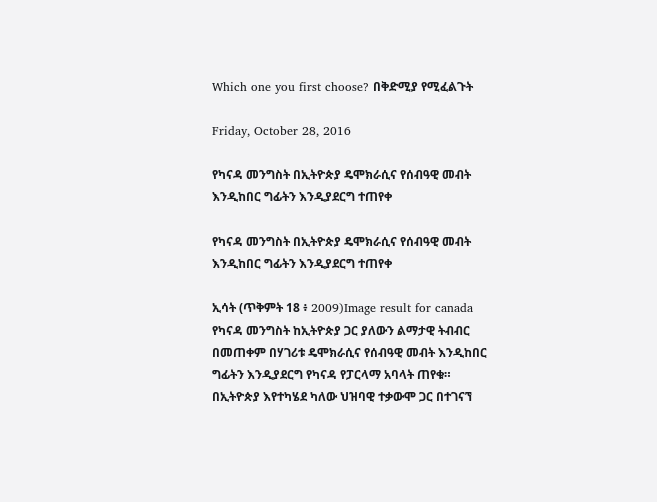Which one you first choose? በቅድሚያ የሚፈልጉት

Friday, October 28, 2016

የካናዳ መንግስት በኢትዮጵያ ዴሞክራሲና የሰብዓዊ መብት እንዲከበር ግፊትን እንዲያደርግ ተጠየቀ

የካናዳ መንግስት በኢትዮጵያ ዴሞክራሲና የሰብዓዊ መብት እንዲከበር ግፊትን እንዲያደርግ ተጠየቀ

ኢሳት (ጥቅምት 18 ፥ 2009)Image result for canada
የካናዳ መንግስት ከኢትዮጵያ ጋር ያለውን ልማታዊ ትብብር በመጠቀም በሃገሪቱ ዴሞክራሲና የሰብዓዊ መብት እንዲከበር ግፊትን እንዲያደርግ የካናዳ የፓርላማ አባላት ጠየቁ።
በኢትዮጵያ እየተካሄደ ካለው ህዝባዊ ተቃውሞ ጋር በተገናኘ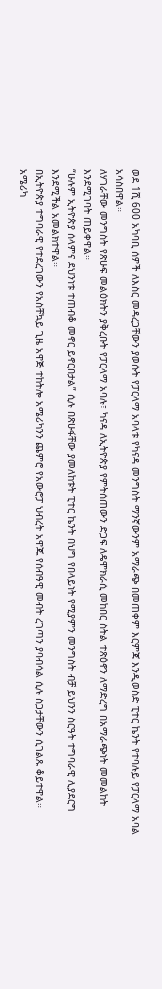ወደ 1ሺ 600 አካባቢ ሰዎች ለእስር መዳረጋቸውን ያወሱት የፓርላማ አባላቱ የካናዳ መንግስት ማንኛውንም አማራጭ በመጠቀም እርምጃ እንዲወስድ ፒተር ኬንት የተባሉይ የፓርላማ አባል አሳስበዋል።
ለሃገራቸው መንግስት የጽሁፍ መልዕክትን ያቅረቡት የፓርላማ አባሉ፣ ካናዳ ለኢትዮጵያ የምትሰጠውን ድጋፍ ለዴሞክራሲ መከበር ስትል ተጽዕኖን ለማድረግ በአማራጭነት መመልከት እንደሚገባት ጠይቀዋል።
“ሁሉም ኢትዮጵያ ሰላምና ደህንነቱ ተጠብቆ መኖር ይኖርበታል” ሲሉ በጽሁፋቸው ያመለከቱት ፒተር ኬንት በህግ የበላይነት የሚያምን መንግስት ብቻ ይህንን ስርዓት ተግባራዊ ሊያደርግ እንደሚችል አመልክተዋል።
በኢትዮጵያ ተግባራዊ የተደረገውን የአስቸኳይ ጊዜ አዋጅ ተከትሎ አሜሪካንን ጨምሮ የአውሮፓ ህብረት አዋጁ የሰብዓዊ መብት ረገጣን ያባብሳል ሲሉ ስጋታቸውን ሲገልጹ ቆይተዋል።
አሜሪካ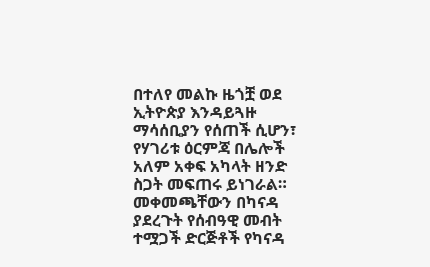በተለየ መልኩ ዜጎቿ ወደ ኢትዮጵያ እንዳይጓዙ ማሳሰቢያን የሰጠች ሲሆን፣ የሃገሪቱ ዕርምጃ በሌሎች አለም አቀፍ አካላት ዘንድ ስጋት መፍጠሩ ይነገራል።
መቀመጫቸውን በካናዳ ያደረጉት የሰብዓዊ መብት ተሟጋች ድርጅቶች የካናዳ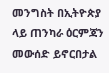መንግስት በኢትዮጵያ ላይ ጠንካራ ዕርምጃን መውሰድ ይኖርበታል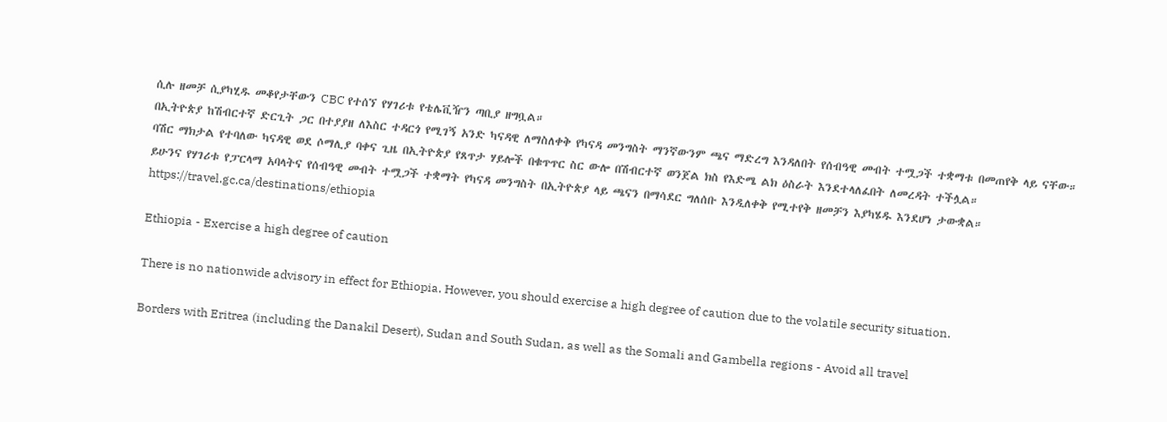ሲሉ ዘመቻ ሲያካሂዱ መቆየታቸውን CBC የተሰኘ የሃገሪቱ የቴሌቪዥን ጣቢያ ዘግቧል።
በኢትዮጵያ ከሽብርተኛ ድርጊት ጋር በተያያዘ ለእስር ተዳርጎ የሚገኝ አንድ ካናዳዊ ለማስለቀቅ የካናዳ መንግስት ማንኛውንም ጫና ማድረግ እንዳለበት የሰብዓዊ መብት ተሟጋች ተቋማቱ በመጠየቅ ላይ ናቸው።
ባሽር ማክታል የተባለው ካናዳዊ ወደ ሶማሊያ ባቀና ጊዜ በኢትዮጵያ የጸጥታ ሃይሎች በቁጥጥር ስር ውሎ በሽብርተኛ ወንጀል ክስ የእድሜ ልክ ዕስራት እንደተላለፈበት ለመረዳት ተችሏል።
ይሁንና የሃገሪቱ የፓርላማ አባላትና የሰብዓዊ መብት ተሟጋች ተቋማት የካናዳ መንግስት በኢትዮጵያ ላይ ጫናን በማሳደር ግለሰቡ እንዲለቀቅ የሚተየቅ ዘመቻን እያካሄዱ እንደሆነ ታውቋል።
https://travel.gc.ca/destinations/ethiopia

Ethiopia - Exercise a high degree of caution

There is no nationwide advisory in effect for Ethiopia. However, you should exercise a high degree of caution due to the volatile security situation.

Borders with Eritrea (including the Danakil Desert), Sudan and South Sudan, as well as the Somali and Gambella regions - Avoid all travel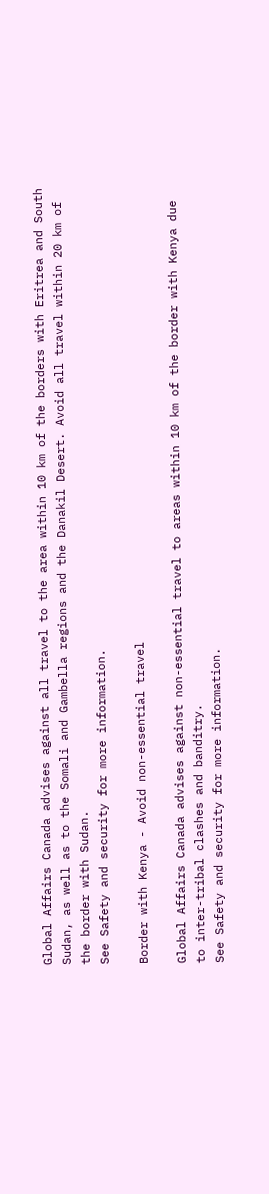Global Affairs Canada advises against all travel to the area within 10 km of the borders with Eritrea and South Sudan, as well as to the Somali and Gambella regions and the Danakil Desert. Avoid all travel within 20 km of the border with Sudan.
See Safety and security for more information.

Border with Kenya - Avoid non-essential travel

Global Affairs Canada advises against non-essential travel to areas within 10 km of the border with Kenya due to inter-tribal clashes and banditry.
See Safety and security for more information.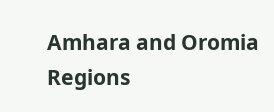Amhara and Oromia Regions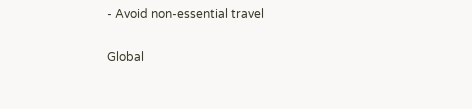- Avoid non-essential travel

Global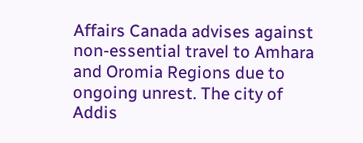Affairs Canada advises against non-essential travel to Amhara and Oromia Regions due to ongoing unrest. The city of Addis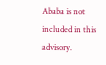Ababa is not included in this advisory.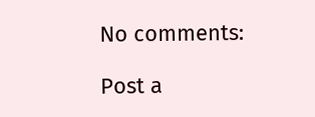No comments:

Post a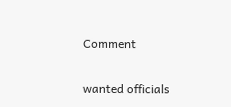Comment

wanted officials